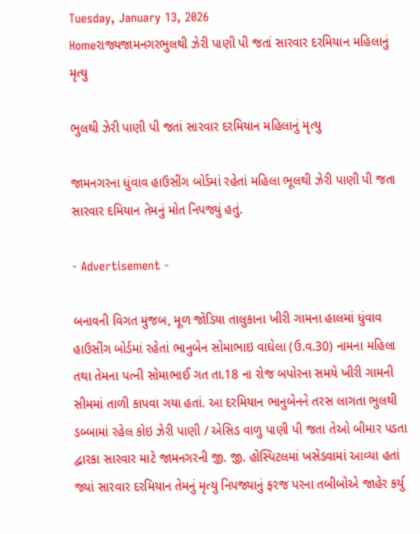Tuesday, January 13, 2026
Homeરાજ્યજામનગરભુલથી ઝેરી પાણી પી જતાં સારવાર દરમિયાન મહિલાનું મૃત્યુ

ભુલથી ઝેરી પાણી પી જતાં સારવાર દરમિયાન મહિલાનું મૃત્યુ

જામનગરના ધુંવાવ હાઉસીંગ બોર્ડમાં રહેતાં મહિલા ભૂલથી ઝેરી પાણી પી જતા સારવાર દમિયાન તેમનું મોત નિપજ્યું હતું.

- Advertisement -

બનાવની વિગત મુજબ, મૂળ જોડિયા તાલુકાના ખીરી ગામના હાલમાં ધુંવાવ હાઉસીંગ બોર્ડમાં રહેતાં ભાનુબેન સોમાભાઇ વાઘેલા (ઉ.વ.30) નામના મહિલા તથા તેમના પત્ની સોમાભાઈ ગત તા.18 ના રોજ બપોરના સમયે ખીરી ગામની સીમમાં તાળી કાપવા ગયા હતાં. આ દરમિયાન ભાનુબેનને તરસ લાગતા ભુલથી ડબ્બામાં રહેલ કોઇ ઝેરી પાણી / એસિડ વાળુ પાણી પી જતા તેઓ બીમાર પડતા દ્વારકા સારવાર માટે જામનગરની જી. જી. હોસ્પિટલમાં ખસેડવામાં આવ્યા હતાં જ્યાં સારવાર દરમિયાન તેમનું મૃત્યુ નિપજ્યાનું ફરજ પરના તબીબોએ જાહેર કર્યુ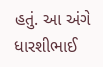હતું. આ અંગે ધારશીભાઈ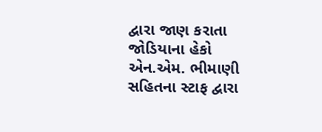દ્વારા જાણ કરાતા જોડિયાના હેકો એન.એમ. ભીમાણી સહિતના સ્ટાફ દ્વારા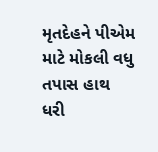મૃતદેહને પીએમ માટે મોકલી વધુ તપાસ હાથ ધરી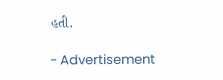હતી.

- Advertisement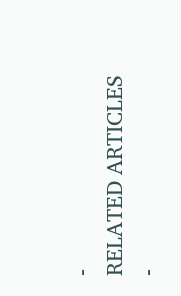-
RELATED ARTICLES
-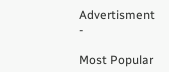Advertisment -

Most Popular